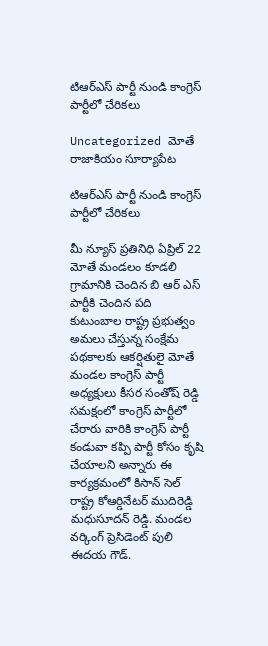టిఆర్ఎస్ పార్టీ నుండి కాంగ్రెస్ పార్టీలో చేరికలు

Uncategorized మోతే రాజాకియం సూర్యాపేట

టిఆర్ఎస్ పార్టీ నుండి కాంగ్రెస్ పార్టీలో చేరికలు

మీ న్యూస్ ప్రతినిధి ఏప్రిల్ 22 మోతే మండలం కూడలి గ్రామానికి చెందిన బి ఆర్ ఎస్ పార్టీకి చెందిన పది కుటుంబాల రాష్ట్ర ప్రభుత్వం అమలు చేస్తున్న సంక్షేమ పథకాలకు ఆకర్షితులై మోతే మండల కాంగ్రెస్ పార్టీ అధ్యక్షులు కీసర సంతోష్ రెడ్డి సమక్షంలో కాంగ్రెస్ పార్టీలో చేరారు వారికి కాంగ్రెస్ పార్టీ కండువా కప్పి పార్టీ కోసం కృషి చేయాలని అన్నారు ఈ కార్యక్రమంలో కిసాన్ సెల్ రాష్ట్ర కోఆర్డినేటర్ ముదిరెడ్డి మధుసూదన్ రెడ్డి. మండల వర్కింగ్ ప్రెసిడెంట్ పులి ఈదయ గౌడ్.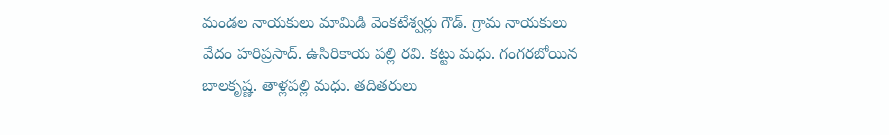మండల నాయకులు మామిడి వెంకటేశ్వర్లు గౌడ్. గ్రామ నాయకులు వేదం హరిప్రసాద్. ఉసిరికాయ పల్లి రవి. కట్టు మధు. గంగరబోయిన బాలకృష్ణ. తాళ్లపల్లి మధు. తదితరులు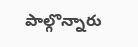పాల్గొన్నారు